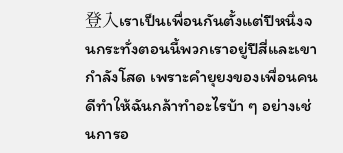登入เราเป็นเพื่อนกันตั้งแต่ปีหนึ่งจนกระทั่งตอนนี้พวกเราอยู่ปีสี่และเขากำลังโสด เพราะคำยุยงของเพื่อนคนดีทำให้ฉันกล้าทำอะไรบ้า ๆ อย่างเช่นการอ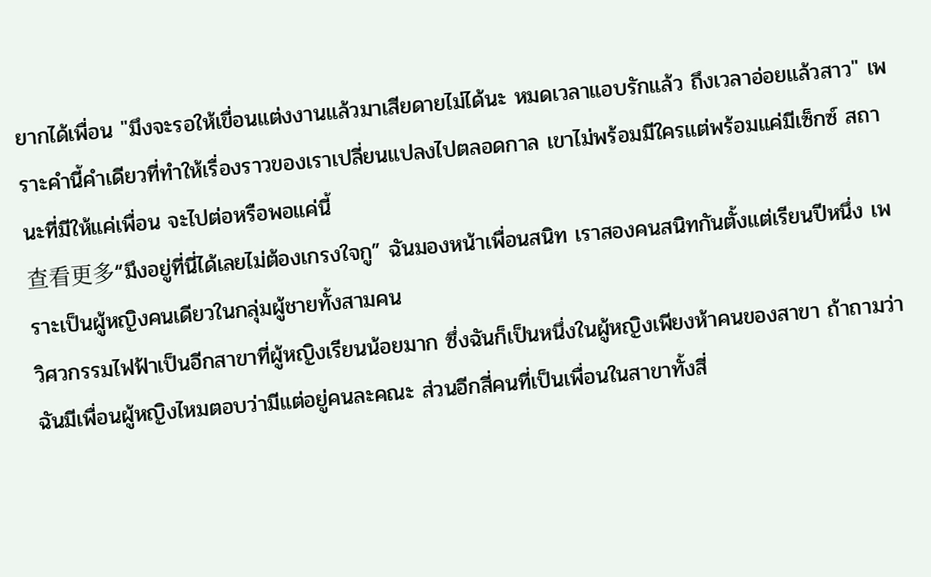ยากได้เพื่อน "มึงจะรอให้เขื่อนแต่งงานแล้วมาเสียดายไม่ได้นะ หมดเวลาแอบรักแล้ว ถึงเวลาอ่อยแล้วสาว" เพราะคำนี้คำเดียวที่ทำให้เรื่องราวของเราเปลี่ยนแปลงไปตลอดกาล เขาไม่พร้อมมีใครแต่พร้อมแค่มีเซ็กซ์ สถานะที่มีให้แค่เพื่อน จะไปต่อหรือพอแค่นี้
查看更多“มึงอยู่ที่นี่ได้เลยไม่ต้องเกรงใจกู” ฉันมองหน้าเพื่อนสนิท เราสองคนสนิทกันตั้งแต่เรียนปีหนึ่ง เพราะเป็นผู้หญิงคนเดียวในกลุ่มผู้ชายทั้งสามคน
วิศวกรรมไฟฟ้าเป็นอีกสาขาที่ผู้หญิงเรียนน้อยมาก ซึ่งฉันก็เป็นหนึ่งในผู้หญิงเพียงห้าคนของสาขา ถ้าถามว่าฉันมีเพื่อนผู้หญิงไหมตอบว่ามีแต่อยู่คนละคณะ ส่วนอีกสี่คนที่เป็นเพื่อนในสาขาทั้งสี่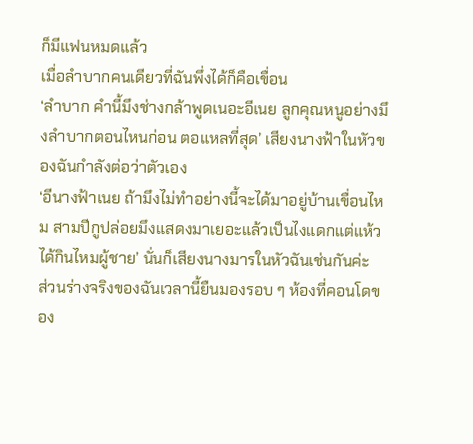ก็มีแฟนหมดแล้ว
เมื่อลำบากคนเดียวที่ฉันพึ่งได้ก็คือเขื่อน
‘ลำบาก คำนี้มึงช่างกล้าพูดเนอะอีเนย ลูกคุณหนูอย่างมึงลำบากตอนไหนก่อน ตอแหลที่สุด’ เสียงนางฟ้าในหัวของฉันกำลังต่อว่าตัวเอง
‘อีนางฟ้าเนย ถ้ามึงไม่ทำอย่างนี้จะได้มาอยู่บ้านเขื่อนไหม สามปีกูปล่อยมึงแสดงมาเยอะแล้วเป็นไงแดกแต่แห้ว ได้กินไหมผู้ชาย’ นั่นก็เสียงนางมารในหัวฉันเช่นกันค่ะ
ส่วนร่างจริงของฉันเวลานี้ยืนมองรอบ ๆ ห้องที่คอนโดของ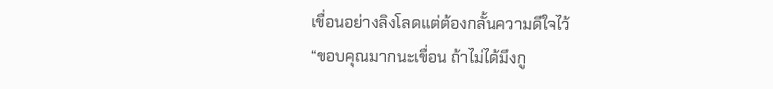เขื่อนอย่างลิงโลดแต่ต้องกลั้นความดีใจไว้
“ขอบคุณมากนะเขื่อน ถ้าไม่ได้มึงกู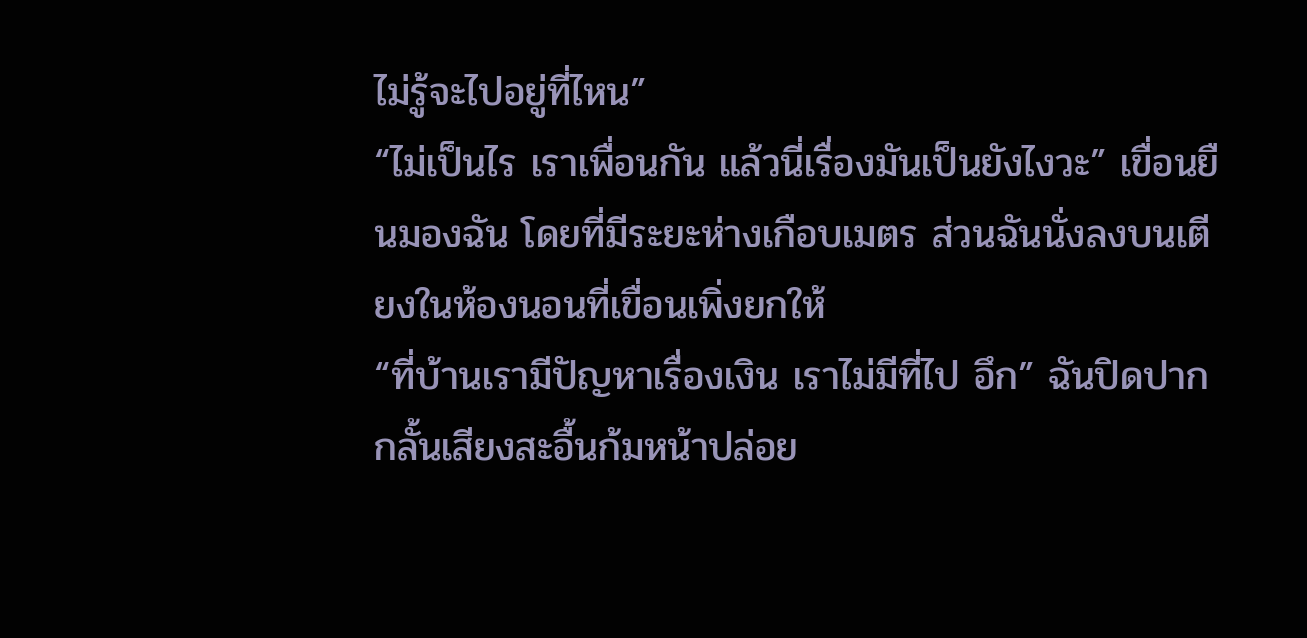ไม่รู้จะไปอยู่ที่ไหน”
“ไม่เป็นไร เราเพื่อนกัน แล้วนี่เรื่องมันเป็นยังไงวะ” เขื่อนยืนมองฉัน โดยที่มีระยะห่างเกือบเมตร ส่วนฉันนั่งลงบนเตียงในห้องนอนที่เขื่อนเพิ่งยกให้
“ที่บ้านเรามีปัญหาเรื่องเงิน เราไม่มีที่ไป อึก” ฉันปิดปากกลั้นเสียงสะอื้นก้มหน้าปล่อย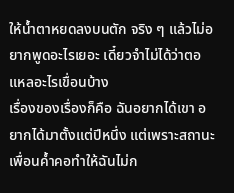ให้น้ำตาหยดลงบนตัก จริง ๆ แล้วไม่อยากพูดอะไรเยอะ เดี๋ยวจำไม่ได้ว่าตอแหลอะไรเขื่อนบ้าง
เรื่องของเรื่องก็คือ ฉันอยากได้เขา อยากได้มาตั้งแต่ปีหนึ่ง แต่เพราะสถานะเพื่อนค้ำคอทำให้ฉันไม่ก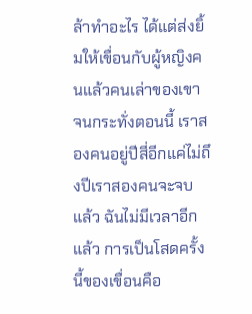ล้าทำอะไร ได้แต่ส่งยิ้มให้เขื่อนกับผู้หญิงคนแล้วคนเล่าของเขา
จนกระทั่งตอนนี้ เราสองคนอยู่ปีสี่อีกแค่ไม่ถึงปีเราสองคนจะจบแล้ว ฉันไม่มีเวลาอีกแล้ว การเป็นโสดครั้งนี้ของเขื่อนคือ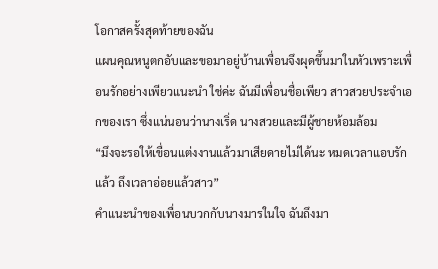โอกาสครั้งสุดท้ายของฉัน
แผนคุณหนูตกอับและขอมาอยู่บ้านเพื่อนจึงผุดขึ้นมาในหัวเพราะเพื่อนรักอย่างเพียวแนะนำ ใช่ค่ะ ฉันมีเพื่อนชื่อเพียว สาวสวยประจำเอกของเรา ซึ่งแน่นอนว่านางเริ่ด นางสวยและมีผู้ชายห้อมล้อม
“มึงจะรอให้เขื่อนแต่งงานแล้วมาเสียดายไม่ได้นะ หมดเวลาแอบรักแล้ว ถึงเวลาอ่อยแล้วสาว”
คำแนะนำของเพื่อนบวกกับนางมารในใจ ฉันถึงมา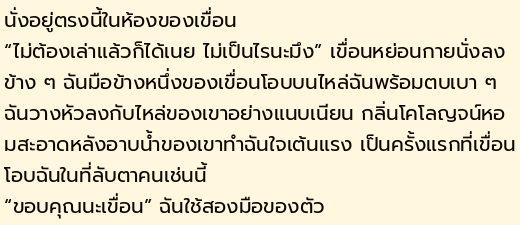นั่งอยู่ตรงนี้ในห้องของเขื่อน
“ไม่ต้องเล่าแล้วก็ได้เนย ไม่เป็นไรนะมึง” เขื่อนหย่อนกายนั่งลงข้าง ๆ ฉันมือข้างหนึ่งของเขื่อนโอบบนไหล่ฉันพร้อมตบเบา ๆ
ฉันวางหัวลงกับไหล่ของเขาอย่างแนบเนียน กลิ่นโคโลญจน์หอมสะอาดหลังอาบน้ำของเขาทำฉันใจเต้นแรง เป็นครั้งแรกที่เขื่อนโอบฉันในที่ลับตาคนเช่นนี้
“ขอบคุณนะเขื่อน” ฉันใช้สองมือของตัว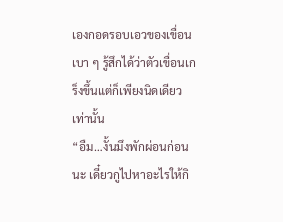เองกอดรอบเอวของเขื่อนเบา ๆ รู้สึกได้ว่าตัวเขื่อนเกร็งขึ้นแต่ก็เพียงนิดเดียวเท่านั้น
“อืม…งั้นมึงพักผ่อนก่อนนะ เดี๋ยวกูไปหาอะไรให้กิ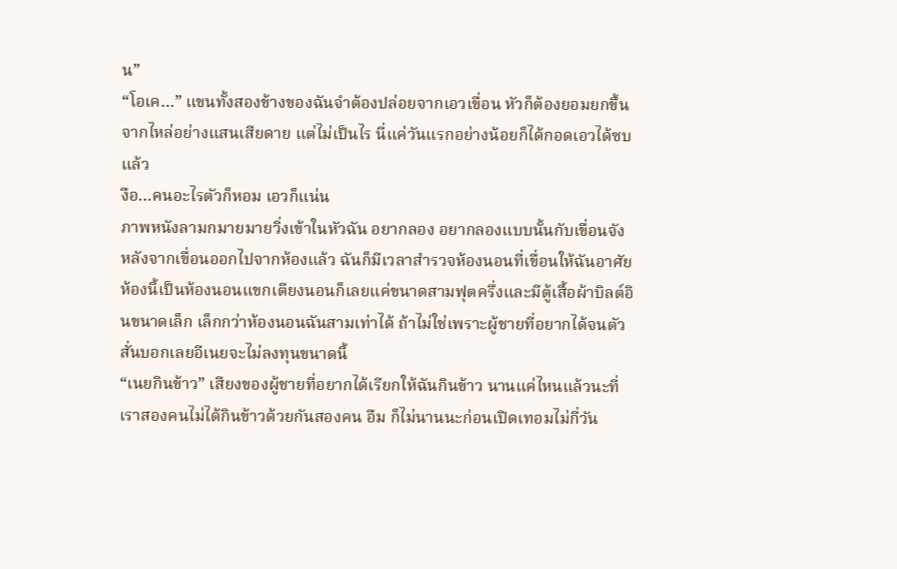น”
“โอเค…” แขนทั้งสองข้างของฉันจำต้องปล่อยจากเอวเขื่อน หัวก็ต้องยอมยกขึ้นจากไหล่อย่างแสนเสียดาย แต่ไม่เป็นไร นี่แค่วันแรกอย่างน้อยก็ได้กอดเอวได้ซบแล้ว
งือ…คนอะไรตัวก็หอม เอวก็แน่น
ภาพหนังลามกมายมายวิ่งเข้าในหัวฉัน อยากลอง อยากลองแบบนั้นกับเขื่อนจัง
หลังจากเขื่อนออกไปจากห้องแล้ว ฉันก็มีเวลาสำรวจห้องนอนที่เขื่อนให้ฉันอาศัย ห้องนี้เป็นห้องนอนแขกเตียงนอนก็เลยแค่ขนาดสามฟุตครึ่งและมีตู้เสื้อผ้าบิลต์อินขนาดเล็ก เล็กกว่าห้องนอนฉันสามเท่าได้ ถ้าไม่ใช่เพราะผู้ชายที่อยากได้จนตัวสั่นบอกเลยอีเนยจะไม่ลงทุนขนาดนี้
“เนยกินข้าว” เสียงของผู้ชายที่อยากได้เรียกให้ฉันกินข้าว นานแค่ไหนแล้วนะที่เราสองคนไม่ได้กินข้าวด้วยกันสองคน อืม ก็ไม่นานนะก่อนเปิดเทอมไม่กี่วัน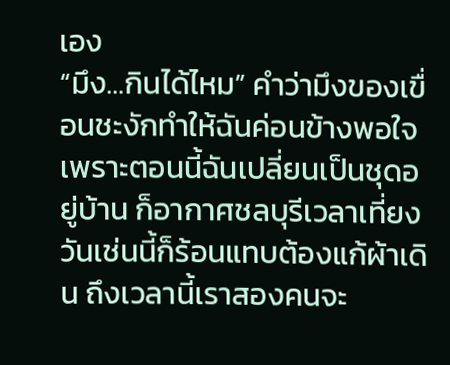เอง
“มึง…กินได้ไหม” คำว่ามึงของเขื่อนชะงักทำให้ฉันค่อนข้างพอใจ เพราะตอนนี้ฉันเปลี่ยนเป็นชุดอยู่บ้าน ก็อากาศชลบุรีเวลาเที่ยงวันเช่นนี้ก็ร้อนแทบต้องแก้ผ้าเดิน ถึงเวลานี้เราสองคนจะ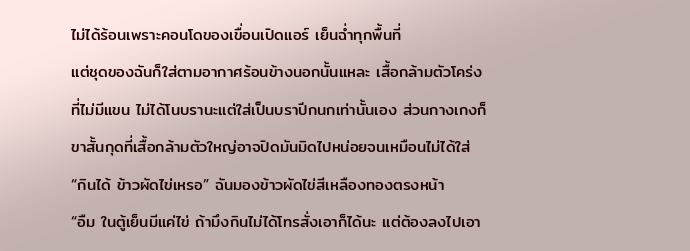ไม่ได้ร้อนเพราะคอนโดของเขื่อนเปิดแอร์ เย็นฉ่ำทุกพื้นที่
แต่ชุดของฉันก็ใส่ตามอากาศร้อนข้างนอกนั้นแหละ เสื้อกล้ามตัวโคร่งที่ไม่มีแขน ไม่ได้โนบรานะแต่ใส่เป็นบราปีกนกเท่านั้นเอง ส่วนกางเกงก็ขาสั้นกุดที่เสื้อกล้ามตัวใหญ่อาจปิดมันมิดไปหน่อยจนเหมือนไม่ได้ใส่
“กินได้ ข้าวผัดไข่เหรอ” ฉันมองข้าวผัดไข่สีเหลืองทองตรงหน้า
“อืม ในตู้เย็นมีแค่ไข่ ถ้ามึงกินไม่ได้โทรสั่งเอาก็ได้นะ แต่ต้องลงไปเอา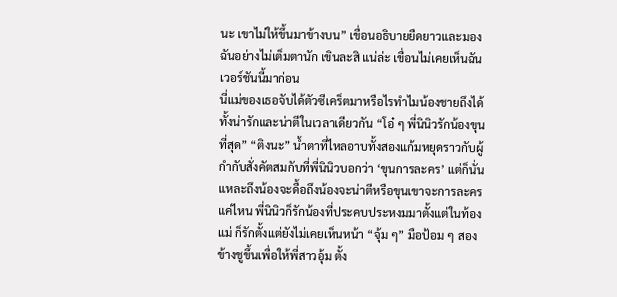นะ เขาไม่ให้ขึ้นมาข้างบน” เขื่อนอธิบายยืดยาวและมองฉันอย่างไม่เต็มตานัก เขินละสิ แน่ล่ะ เขื่อนไม่เคยเห็นฉันเวอร์ชันนี้มาก่อน
นี่แม่ของเธอจับได้ตัวซีเคร็ตมาหรือไรทำไมน้องชายถึงได้ทั้งน่ารักและน่าตีในเวลาเดียวกัน “โอ๋ ๆ พี่นินิวรักน้องขุนที่สุด” “ติงนะ” น้ำตาที่ไหลอาบทั้งสองแก้มหยุดราวกับผู้กำกับสั่งคัตสมกับที่พี่นินิวบอกว่า ‘ขุนการละคร’ แต่ก็นั่นแหละถึงน้องจะดื้อถึงน้องจะน่าตีหรือขุนเขาจะการละครแค่ไหน พี่นินิวก็รักน้องที่ประคบประหงมมาตั้งแต่ในท้องแม่ ก็รักตั้งแต่ยังไม่เคยเห็นหน้า “จุ้ม ๆ” มือป้อม ๆ สองข้างชูขึ้นเพื่อให้พี่สาวอุ้ม ตั้ง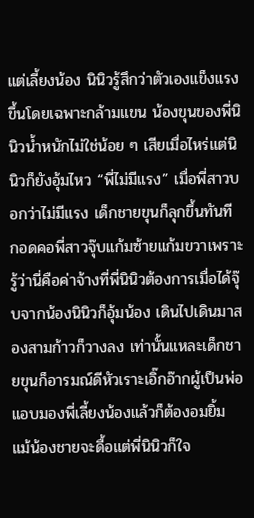แต่เลี้ยงน้อง นินิวรู้สึกว่าตัวเองแข็งแรงขึ้นโดยเฉพาะกล้ามแขน น้องขุนของพี่นินิวน้ำหนักไม่ใช่น้อย ๆ เสียเมื่อไหร่แต่นินิวก็ยังอุ้มไหว “พี่ไม่มีแรง” เมื่อพี่สาวบอกว่าไม่มีแรง เด็กชายขุนก็ลุกขึ้นทันที กอดคอพี่สาวจุ๊บแก้มซ้ายแก้มขวาเพราะรู้ว่านี่คือค่าจ้างที่พี่นินิวต้องการเมื่อได้จุ๊บจากน้องนินิวก็อุ้มน้อง เดินไปเดินมาสองสามก้าวก็วางลง เท่านั้นแหละเด็กชายขุนก็อารมณ์ดีหัวเราะเอิ๊กอ๊ากผู้เป็นพ่อแอบมองพี่เลี้ยงน้องแล้วก็ต้องอมยิ้ม แม้น้องชายจะดื้อแต่พี่นินิวก็ใจ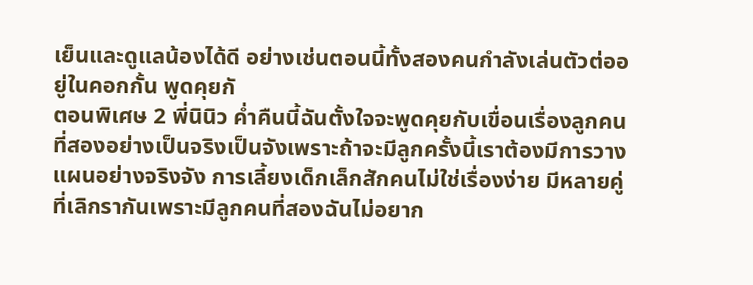เย็นและดูแลน้องได้ดี อย่างเช่นตอนนี้ทั้งสองคนกำลังเล่นตัวต่ออยู่ในคอกกั้น พูดคุยกั
ตอนพิเศษ 2 พี่นินิว ค่ำคืนนี้ฉันตั้งใจจะพูดคุยกับเขื่อนเรื่องลูกคนที่สองอย่างเป็นจริงเป็นจังเพราะถ้าจะมีลูกครั้งนี้เราต้องมีการวางแผนอย่างจริงจัง การเลี้ยงเด็กเล็กสักคนไม่ใช่เรื่องง่าย มีหลายคู่ที่เลิกรากันเพราะมีลูกคนที่สองฉันไม่อยาก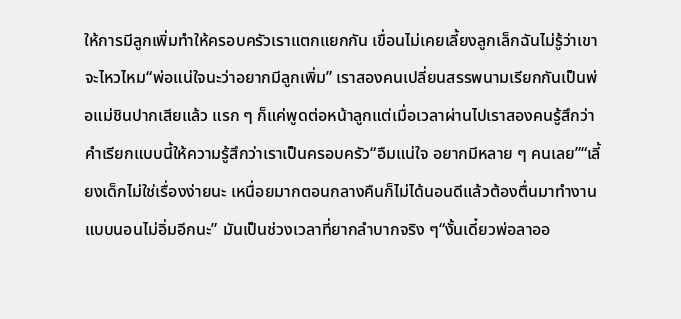ให้การมีลูกเพิ่มทำให้ครอบครัวเราแตกแยกกัน เขื่อนไม่เคยเลี้ยงลูกเล็กฉันไม่รู้ว่าเขาจะไหวไหม“พ่อแน่ใจนะว่าอยากมีลูกเพิ่ม” เราสองคนเปลี่ยนสรรพนามเรียกกันเป็นพ่อแม่ชินปากเสียแล้ว แรก ๆ ก็แค่พูดต่อหน้าลูกแต่เมื่อเวลาผ่านไปเราสองคนรู้สึกว่าคำเรียกแบบนี้ให้ความรู้สึกว่าเราเป็นครอบครัว“อืมแน่ใจ อยากมีหลาย ๆ คนเลย”“เลี้ยงเด็กไม่ใช่เรื่องง่ายนะ เหนื่อยมากตอนกลางคืนก็ไม่ได้นอนดีแล้วต้องตื่นมาทำงานแบบนอนไม่อิ่มอีกนะ” มันเป็นช่วงเวลาที่ยากลำบากจริง ๆ“งั้นเดี๋ยวพ่อลาออ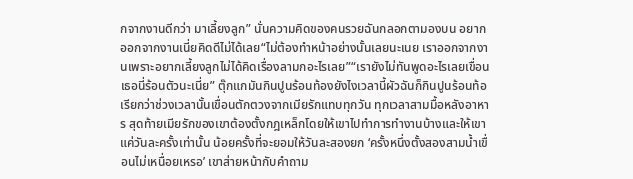กจากงานดีกว่า มาเลี้ยงลูก” นั่นความคิดของคนรวยฉันกลอกตามองบน อยากออกจากงานเนี่ยคิดดีไม่ได้เลย“ไม่ต้องทำหน้าอย่างนั้นเลยนะเนย เราออกจากงานเพราะอยากเลี้ยงลูกไม่ได้คิดเรื่องลามกอะไรเลย”“เรายังไม่ทันพูดอะไรเลยเขื่อน เธอนี่ร้อนตัวนะเนี่ย” ตุ๊กแกมันกินปูนร้อนท้องยังไงเวลานี้ผัวฉันก็กินปูนร้อนท้อ
เรียกว่าช่วงเวลานั้นเขื่อนตักตวงจากเมียรักแทบทุกวัน ทุกเวลาสามมื้อหลังอาหาร สุดท้ายเมียรักของเขาต้องตั้งกฎเหล็กโดยให้เขาไปทำการทำงานบ้างและให้เขาแค่วันละครั้งเท่านั้น น้อยครั้งที่จะยอมให้วันละสองยก ‘ครั้งหนึ่งตั้งสองสามน้ำเขื่อนไม่เหนื่อยเหรอ’ เขาส่ายหน้ากับคำถาม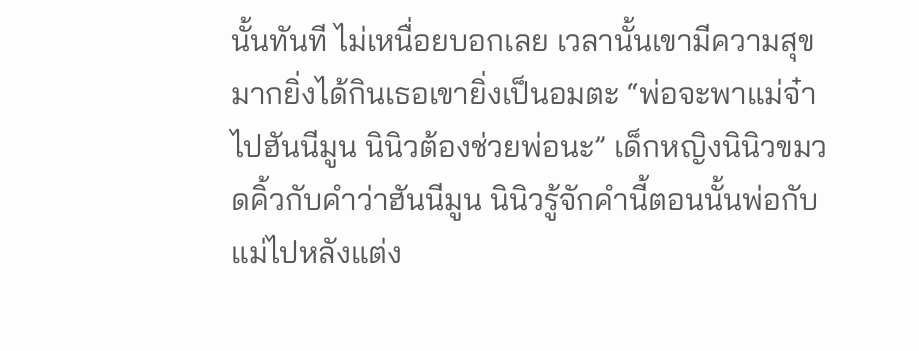นั้นทันที ไม่เหนื่อยบอกเลย เวลานั้นเขามีความสุขมากยิ่งได้กินเธอเขายิ่งเป็นอมตะ “พ่อจะพาแม่จ๋าไปฮันนีมูน นินิวต้องช่วยพ่อนะ” เด็กหญิงนินิวขมวดคิ้วกับคำว่าฮันนีมูน นินิวรู้จักคำนี้ตอนนั้นพ่อกับแม่ไปหลังแต่ง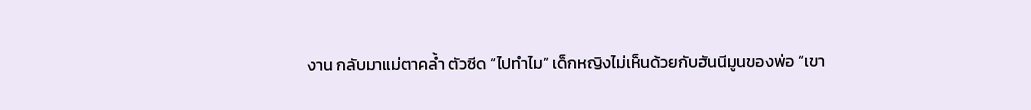งาน กลับมาแม่ตาคล้ำ ตัวซีด “ไปทำไม” เด็กหญิงไม่เห็นด้วยกับฮันนีมูนของพ่อ “เขา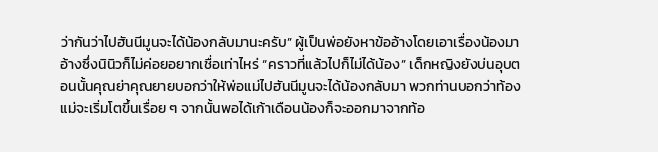ว่ากันว่าไปฮันนีมูนจะได้น้องกลับมานะครับ” ผู้เป็นพ่อยังหาข้ออ้างโดยเอาเรื่องน้องมาอ้างซึ่งนินิวก็ไม่ค่อยอยากเชื่อเท่าไหร่ “คราวที่แล้วไปก็ไม่ได้น้อง” เด็กหญิงยังบ่นอุบตอนนั้นคุณย่าคุณยายบอกว่าให้พ่อแม่ไปฮันนีมูนจะได้น้องกลับมา พวกท่านบอกว่าท้องแม่จะเริ่มโตขึ้นเรื่อย ๆ จากนั้นพอได้เก้าเดือนน้องก็จะออกมาจากท้อ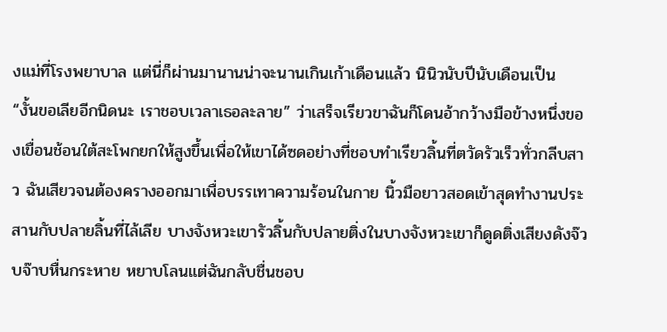งแม่ที่โรงพยาบาล แต่นี่ก็ผ่านมานานน่าจะนานเกินเก้าเดือนแล้ว นินิวนับปีนับเดือนเป็น
“งั้นขอเลียอีกนิดนะ เราชอบเวลาเธอละลาย” ว่าเสร็จเรียวขาฉันก็โดนอ้ากว้างมือข้างหนึ่งของเขื่อนช้อนใต้สะโพกยกให้สูงขึ้นเพื่อให้เขาได้ซดอย่างที่ชอบทำเรียวลิ้นที่ตวัดรัวเร็วทั่วกลีบสาว ฉันเสียวจนต้องครางออกมาเพื่อบรรเทาความร้อนในกาย นิ้วมือยาวสอดเข้าสุดทำงานประสานกับปลายลิ้นที่ไล้เลีย บางจังหวะเขารัวลิ้นกับปลายติ่งในบางจังหวะเขาก็ดูดติ่งเสียงดังจ๊วบจ๊าบหื่นกระหาย หยาบโลนแต่ฉันกลับชื่นชอบ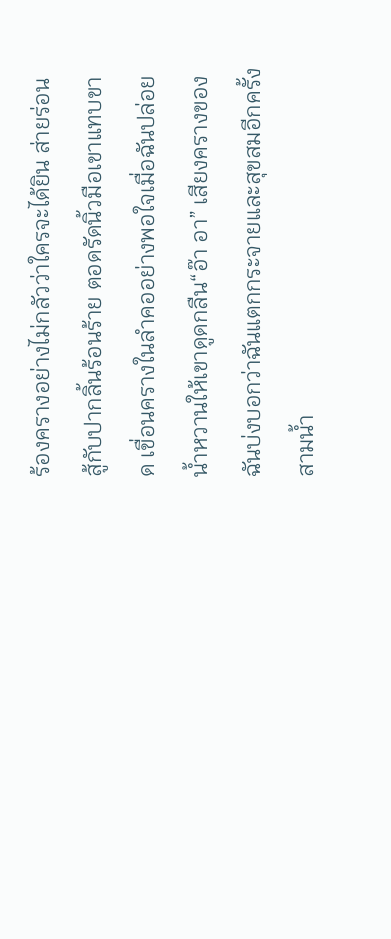ร้องครางอย่างไม่กลัวว่าใครจะได้ยิน ส่ายร่อนสู้กับปากลิ้นร้อนร้าย ตอดรัดนิ้วมือเขาแทบขาด เขื่อนครางในลำคออย่างพอใจเมื่อฉันปล่อยน้ำหวานให้เขาดูดกลืน“อ๊า อา” เสียงครางของฉันบ่งบอกว่าฉันแตกกระจายและสุขสมอีกครั้งสามน้ำ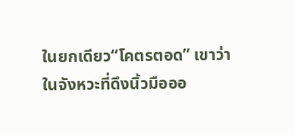ในยกเดียว“โคตรตอด” เขาว่าในจังหวะที่ดึงนิ้วมือออ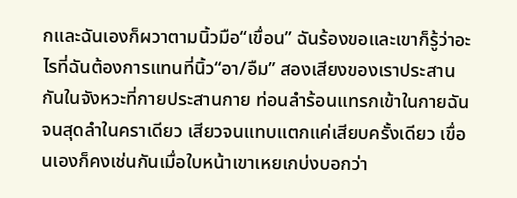กและฉันเองก็ผวาตามนิ้วมือ“เขื่อน” ฉันร้องขอและเขาก็รู้ว่าอะไรที่ฉันต้องการแทนที่นิ้ว“อา/อืม” สองเสียงของเราประสานกันในจังหวะที่กายประสานกาย ท่อนลำร้อนแทรกเข้าในกายฉันจนสุดลำในคราเดียว เสียวจนแทบแตกแค่เสียบครั้งเดียว เขื่อนเองก็คงเช่นกันเมื่อใบหน้าเขาเหยเกบ่งบอกว่า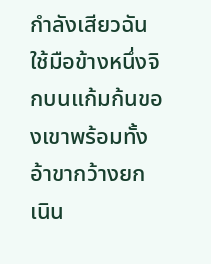กำลังเสียวฉันใช้มือข้างหนึ่งจิกบนแก้มก้นของเขาพร้อมทั้งอ้าขากว้างยกเนิน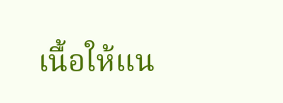เนื้อให้แน